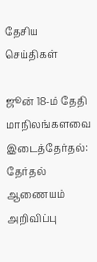தேசிய செய்திகள்

ஜூன் 18-ம் தேதி மாநிலங்களவை இடைத்தேர்தல்: தேர்தல் ஆணையம் அறிவிப்பு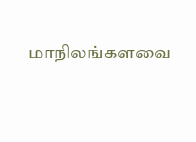மாநிலங்களவை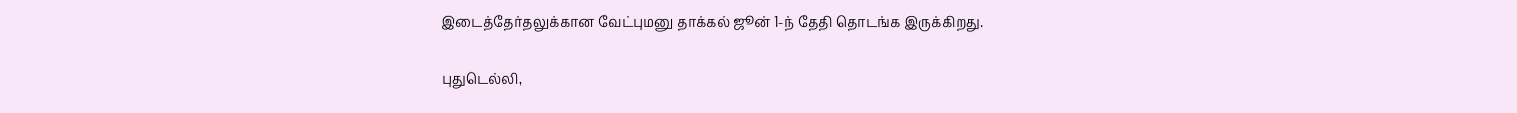இடைத்தேர்தலுக்கான வேட்புமனு தாக்கல் ஜூன் 1-ந் தேதி தொடங்க இருக்கிறது.

புதுடெல்லி,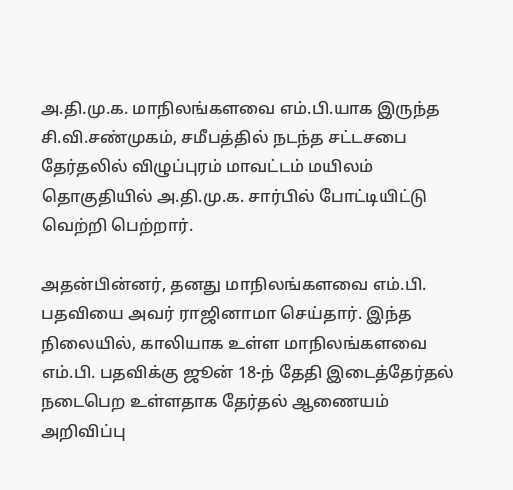அ.தி.மு.க. மாநிலங்களவை எம்.பி.யாக இருந்த சி.வி.சண்முகம், சமீபத்தில் நடந்த சட்டசபை தேர்தலில் விழுப்புரம் மாவட்டம் மயிலம் தொகுதியில் அ.தி.மு.க. சார்பில் போட்டியிட்டு வெற்றி பெற்றார்.

அதன்பின்னர், தனது மாநிலங்களவை எம்.பி. பதவியை அவர் ராஜினாமா செய்தார். இந்த நிலையில், காலியாக உள்ள மாநிலங்களவை எம்.பி. பதவிக்கு ஜூன் 18-ந் தேதி இடைத்தேர்தல் நடைபெற உள்ளதாக தேர்தல் ஆணையம் அறிவிப்பு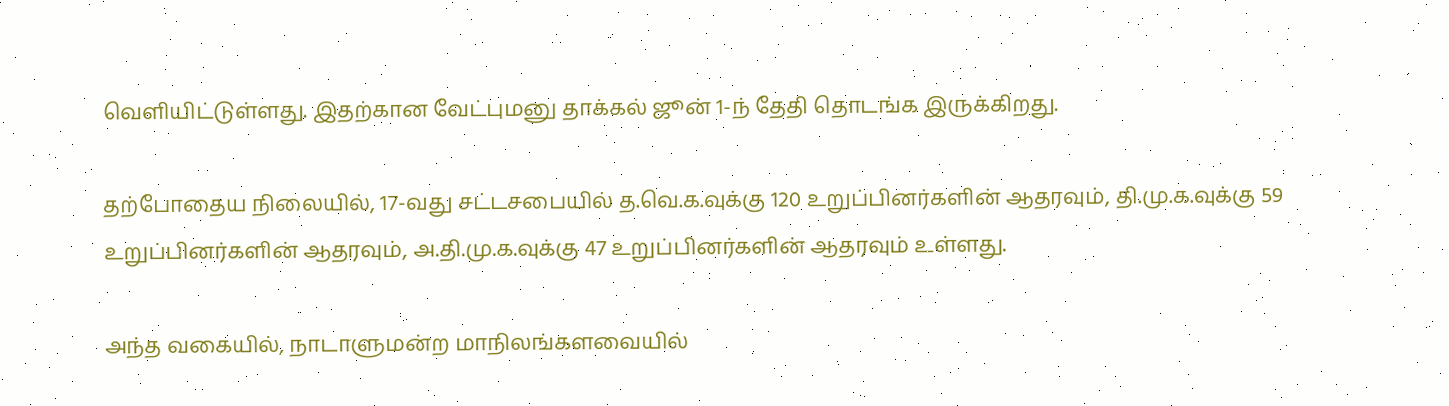வெளியிட்டுள்ளது. இதற்கான வேட்புமனு தாக்கல் ஜூன் 1-ந் தேதி தொடங்க இருக்கிறது.

தற்போதைய நிலையில், 17-வது சட்டசபையில் த.வெ.க.வுக்கு 120 உறுப்பினர்களின் ஆதரவும், தி.மு.க.வுக்கு 59 உறுப்பினர்களின் ஆதரவும், அ.தி.மு.க.வுக்கு 47 உறுப்பினர்களின் ஆதரவும் உள்ளது.

அந்த வகையில், நாடாளுமன்ற மாநிலங்களவையில்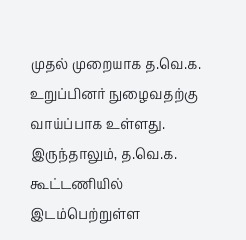முதல் முறையாக த.வெ.க. உறுப்பினர் நுழைவதற்கு வாய்ப்பாக உள்ளது. இருந்தாலும், த.வெ.க. கூட்டணியில் இடம்பெற்றுள்ள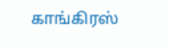காங்கிரஸ்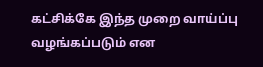கட்சிக்கே இந்த முறை வாய்ப்பு வழங்கப்படும் என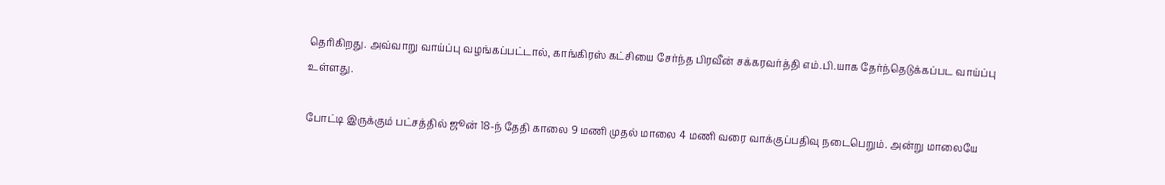தெரிகிறது. அவ்வாறு வாய்ப்பு வழங்கப்பட்டால், காங்கிரஸ் கட்சியை சேர்ந்த பிரவீன் சக்கரவர்த்தி எம்.பி.யாக தேர்ந்தெடுக்கப்பட வாய்ப்பு உள்ளது.

போட்டி இருக்கும் பட்சத்தில் ஜூன் 18-ந் தேதி காலை 9 மணி முதல் மாலை 4 மணி வரை வாக்குப்பதிவு நடைபெறும். அன்று மாலையே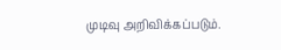முடிவு அறிவிக்கப்படும்.